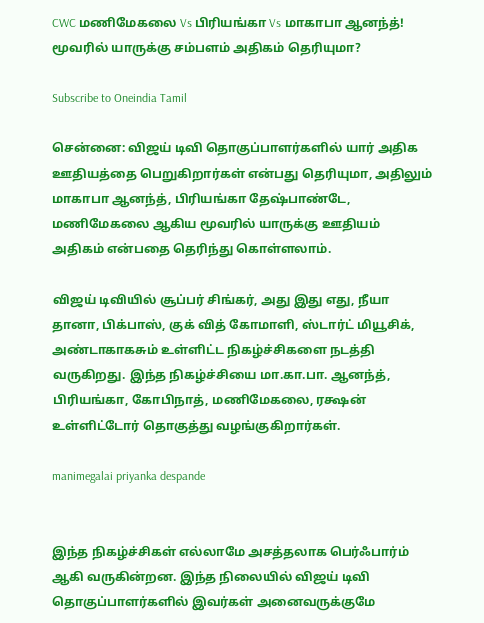CWC மணிமேகலை Vs பிரியங்கா Vs மாகாபா ஆனந்த்! மூவரில் யாருக்கு சம்பளம் அதிகம் தெரியுமா?

Subscribe to Oneindia Tamil

சென்னை: விஜய் டிவி தொகுப்பாளர்களில் யார் அதிக ஊதியத்தை பெறுகிறார்கள் என்பது தெரியுமா, அதிலும் மாகாபா ஆனந்த், பிரியங்கா தேஷ்பாண்டே, மணிமேகலை ஆகிய மூவரில் யாருக்கு ஊதியம் அதிகம் என்பதை தெரிந்து கொள்ளலாம்.

விஜய் டிவியில் சூப்பர் சிங்கர், அது இது எது, நீயா தானா, பிக்பாஸ், குக் வித் கோமாளி, ஸ்டார்ட் மியூசிக், அண்டாகாகசும் உள்ளிட்ட நிகழ்ச்சிகளை நடத்தி வருகிறது. இந்த நிகழ்ச்சியை மா.கா.பா. ஆனந்த், பிரியங்கா, கோபிநாத், மணிமேகலை, ரக்ஷன் உள்ளிட்டோர் தொகுத்து வழங்குகிறார்கள்.

manimegalai priyanka despande


இந்த நிகழ்ச்சிகள் எல்லாமே அசத்தலாக பெர்ஃபார்ம் ஆகி வருகின்றன. இந்த நிலையில் விஜய் டிவி தொகுப்பாளர்களில் இவர்கள் அனைவருக்குமே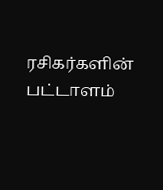ரசிகர்களின் பட்டாளம்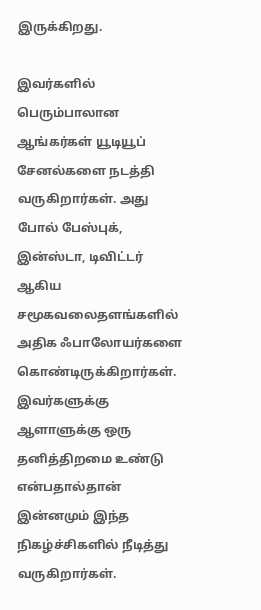இருக்கிறது.

இவர்களில் பெரும்பாலான ஆங்கர்கள் யூடியூப் சேனல்களை நடத்தி வருகிறார்கள். அது போல் பேஸ்புக், இன்ஸ்டா, டிவிட்டர் ஆகிய சமூகவலைதளங்களில் அதிக ஃபாலோயர்களை கொண்டிருக்கிறார்கள். இவர்களுக்கு ஆளாளுக்கு ஒரு தனித்திறமை உண்டு என்பதால்தான் இன்னமும் இந்த நிகழ்ச்சிகளில் நீடித்து வருகிறார்கள்.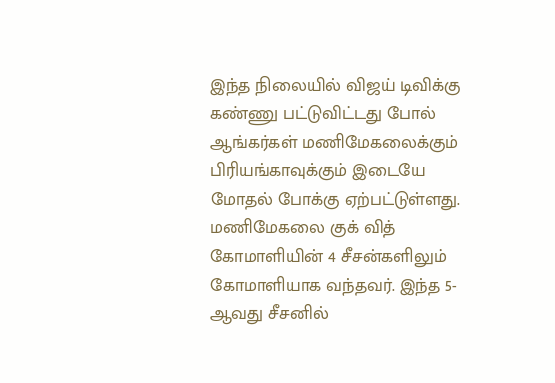இந்த நிலையில் விஜய் டிவிக்கு கண்ணு பட்டுவிட்டது போல் ஆங்கர்கள் மணிமேகலைக்கும் பிரியங்காவுக்கும் இடையே மோதல் போக்கு ஏற்பட்டுள்ளது. மணிமேகலை குக் வித் கோமாளியின் 4 சீசன்களிலும் கோமாளியாக வந்தவர். இந்த 5-ஆவது சீசனில்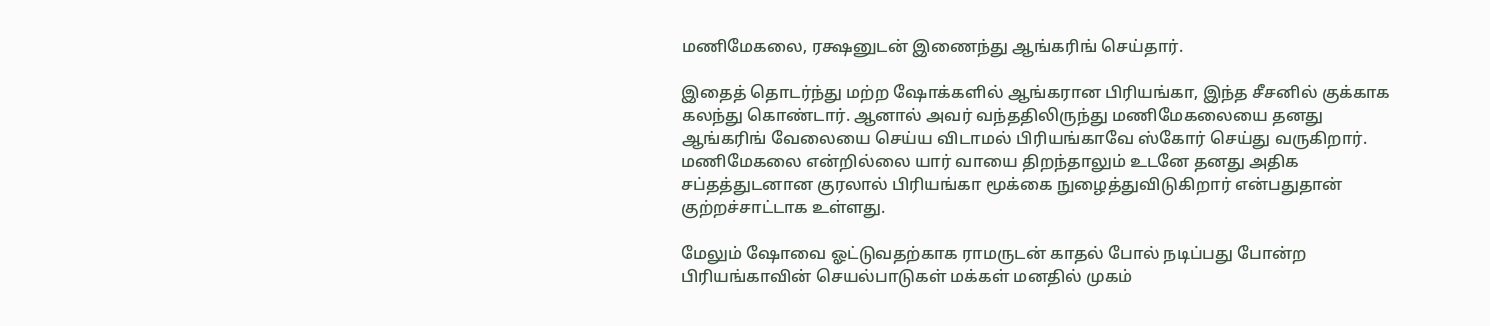மணிமேகலை, ரக்ஷனுடன் இணைந்து ஆங்கரிங் செய்தார்.

இதைத் தொடர்ந்து மற்ற ஷோக்களில் ஆங்கரான பிரியங்கா, இந்த சீசனில் குக்காக கலந்து கொண்டார். ஆனால் அவர் வந்ததிலிருந்து மணிமேகலையை தனது ஆங்கரிங் வேலையை செய்ய விடாமல் பிரியங்காவே ஸ்கோர் செய்து வருகிறார். மணிமேகலை என்றில்லை யார் வாயை திறந்தாலும் உடனே தனது அதிக சப்தத்துடனான குரலால் பிரியங்கா மூக்கை நுழைத்துவிடுகிறார் என்பதுதான் குற்றச்சாட்டாக உள்ளது.

மேலும் ஷோவை ஓட்டுவதற்காக ராமருடன் காதல் போல் நடிப்பது போன்ற பிரியங்காவின் செயல்பாடுகள் மக்கள் மனதில் முகம்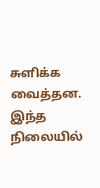சுளிக்க வைத்தன. இந்த நிலையில்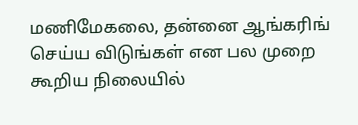மணிமேகலை, தன்னை ஆங்கரிங் செய்ய விடுங்கள் என பல முறை கூறிய நிலையில்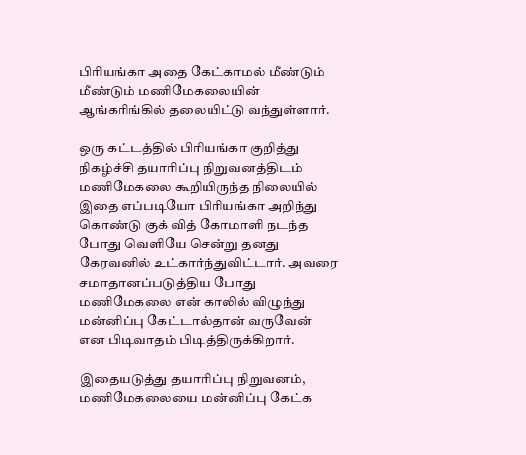பிரியங்கா அதை கேட்காமல் மீண்டும் மீண்டும் மணிமேகலையின் ஆங்கரிங்கில் தலையிட்டு வந்துள்ளார்.

ஒரு கட்டத்தில் பிரியங்கா குறித்து நிகழ்ச்சி தயாரிப்பு நிறுவனத்திடம் மணிமேகலை கூறியிருந்த நிலையில் இதை எப்படியோ பிரியங்கா அறிந்து கொண்டு குக் வித் கோமாளி நடந்த போது வெளியே சென்று தனது கேரவனில் உட்கார்ந்துவிட்டார். அவரை சமாதானப்படுத்திய போது மணிமேகலை என் காலில் விழுந்து மன்னிப்பு கேட்டால்தான் வருவேன் என பிடிவாதம் பிடித்திருக்கிறார்.

இதையடுத்து தயாரிப்பு நிறுவனம், மணிமேகலையை மன்னிப்பு கேட்க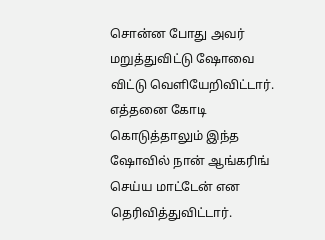சொன்ன போது அவர் மறுத்துவிட்டு ஷோவை விட்டு வெளியேறிவிட்டார். எத்தனை கோடி கொடுத்தாலும் இந்த ஷோவில் நான் ஆங்கரிங் செய்ய மாட்டேன் என தெரிவித்துவிட்டார்.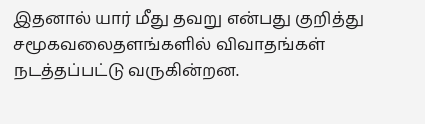இதனால் யார் மீது தவறு என்பது குறித்து சமூகவலைதளங்களில் விவாதங்கள் நடத்தப்பட்டு வருகின்றன.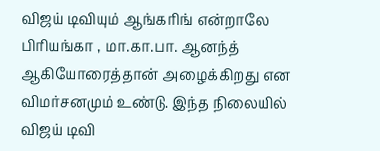விஜய் டிவியும் ஆங்கரிங் என்றாலே பிரியங்கா , மா.கா.பா. ஆனந்த் ஆகியோரைத்தான் அழைக்கிறது என விமர்சனமும் உண்டு. இந்த நிலையில் விஜய் டிவி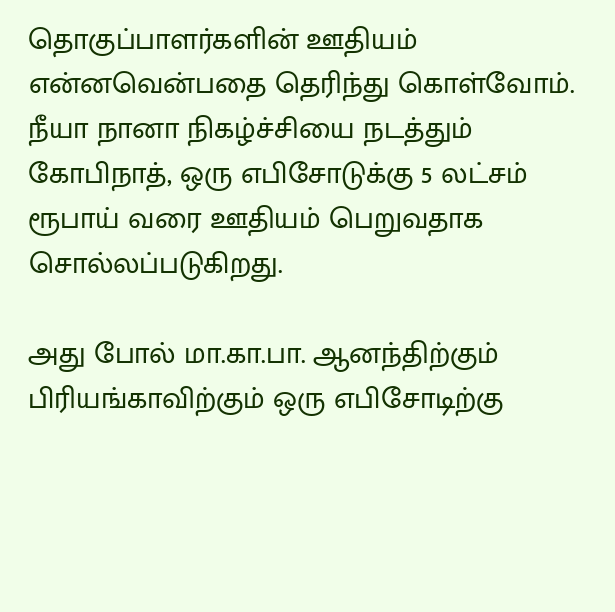தொகுப்பாளர்களின் ஊதியம் என்னவென்பதை தெரிந்து கொள்வோம். நீயா நானா நிகழ்ச்சியை நடத்தும் கோபிநாத், ஒரு எபிசோடுக்கு 5 லட்சம் ரூபாய் வரை ஊதியம் பெறுவதாக சொல்லப்படுகிறது.

அது போல் மா.கா.பா. ஆனந்திற்கும் பிரியங்காவிற்கும் ஒரு எபிசோடிற்கு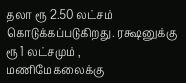தலா ரூ 2.50 லட்சம் கொடுக்கப்படுகிறது. ரக்ஷனுக்கு ரூ 1 லட்சமும் , மணிமேகலைக்கு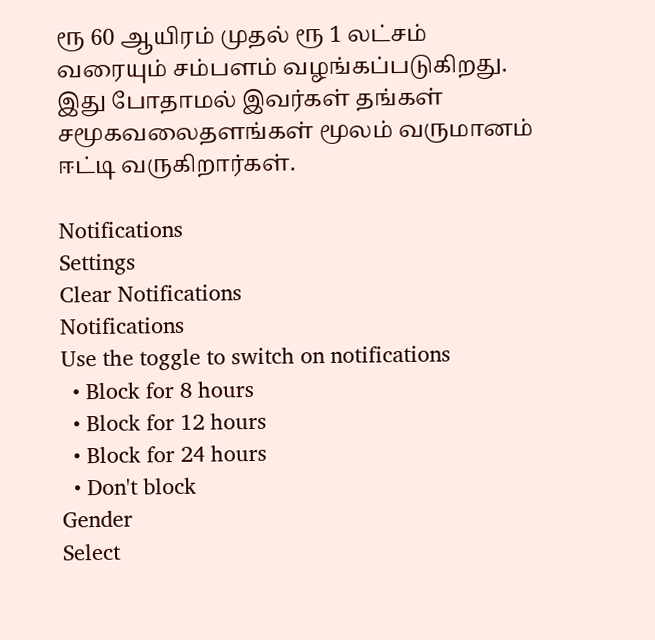ரூ 60 ஆயிரம் முதல் ரூ 1 லட்சம் வரையும் சம்பளம் வழங்கப்படுகிறது. இது போதாமல் இவர்கள் தங்கள் சமூகவலைதளங்கள் மூலம் வருமானம் ஈட்டி வருகிறார்கள்.

Notifications
Settings
Clear Notifications
Notifications
Use the toggle to switch on notifications
  • Block for 8 hours
  • Block for 12 hours
  • Block for 24 hours
  • Don't block
Gender
Select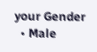your Gender
  • Male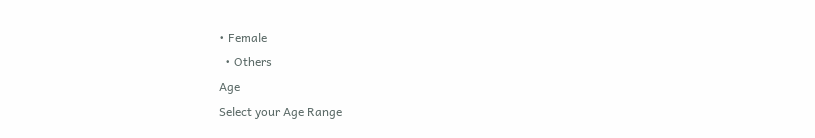• Female
  • Others
Age
Select your Age Range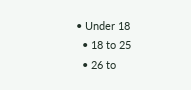• Under 18
  • 18 to 25
  • 26 to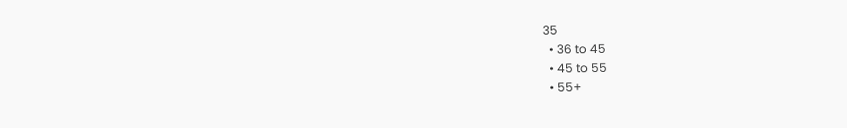35
  • 36 to 45
  • 45 to 55
  • 55+